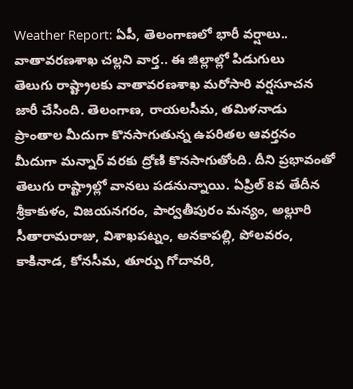Weather Report: ఏపీ, తెలంగాణలో భారీ వర్షాలు.. వాతావరణశాఖ చల్లని వార్త.. ఈ జిల్లాల్లో పిడుగులు
తెలుగు రాష్ట్రాలకు వాతావరణశాఖ మరోసారి వర్షసూచన జారీ చేసింది. తెలంగాణ, రాయలసీమ, తమిళనాడు ప్రాంతాల మీదుగా కొనసాగుతున్న ఉపరితల ఆవర్తనం మీదుగా మన్నార్ వరకు ద్రోణి కొనసాగుతోంది. దీని ప్రభావంతో తెలుగు రాష్ట్రాల్లో వానలు పడనున్నాయి. ఏప్రిల్ 8వ తేదీన శ్రీకాకుళం, విజయనగరం, పార్వతీపురం మన్యం, అల్లూరి సీతారామరాజు, విశాఖపట్నం, అనకాపల్లి, పోలవరం, కాకినాడ, కోనసీమ, తూర్పు గోదావరి,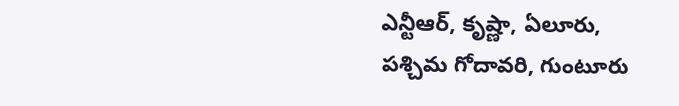ఎన్టీఆర్, కృష్ణా, ఏలూరు, పశ్చిమ గోదావరి, గుంటూరు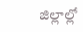జిల్లాల్లో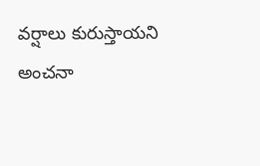వర్షాలు కురుస్తాయని అంచనా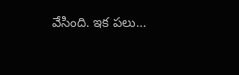వేసింది. ఇక పలు…